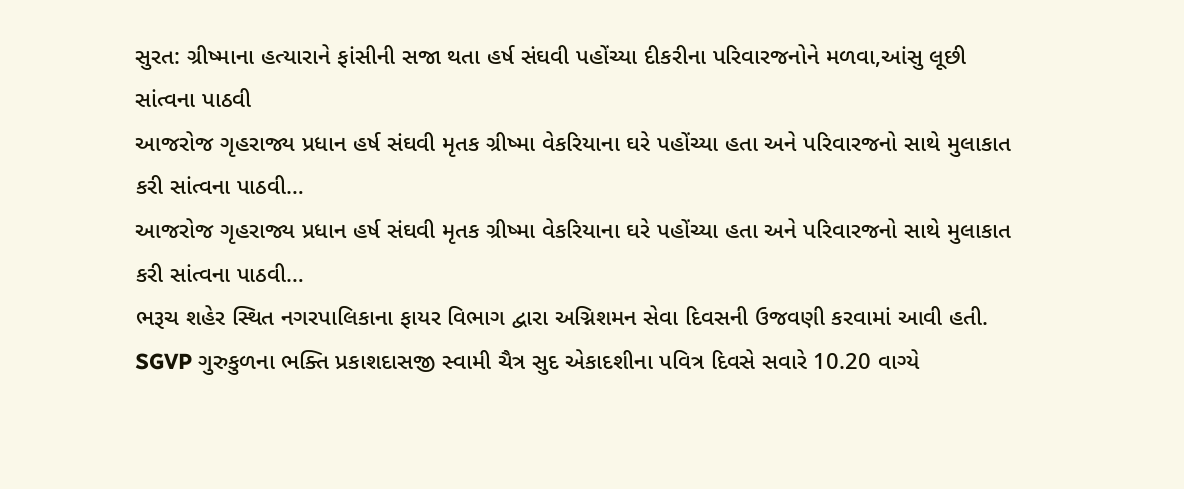સુરત: ગ્રીષ્માના હત્યારાને ફાંસીની સજા થતા હર્ષ સંઘવી પહોંચ્યા દીકરીના પરિવારજનોને મળવા,આંસુ લૂછી સાંત્વના પાઠવી
આજરોજ ગૃહરાજ્ય પ્રધાન હર્ષ સંઘવી મૃતક ગ્રીષ્મા વેકરિયાના ઘરે પહોંચ્યા હતા અને પરિવારજનો સાથે મુલાકાત કરી સાંત્વના પાઠવી…
આજરોજ ગૃહરાજ્ય પ્રધાન હર્ષ સંઘવી મૃતક ગ્રીષ્મા વેકરિયાના ઘરે પહોંચ્યા હતા અને પરિવારજનો સાથે મુલાકાત કરી સાંત્વના પાઠવી…
ભરૂચ શહેર સ્થિત નગરપાલિકાના ફાયર વિભાગ દ્વારા અગ્નિશમન સેવા દિવસની ઉજવણી કરવામાં આવી હતી.
SGVP ગુરુકુળના ભક્તિ પ્રકાશદાસજી સ્વામી ચૈત્ર સુદ એકાદશીના પવિત્ર દિવસે સવારે 10.20 વાગ્યે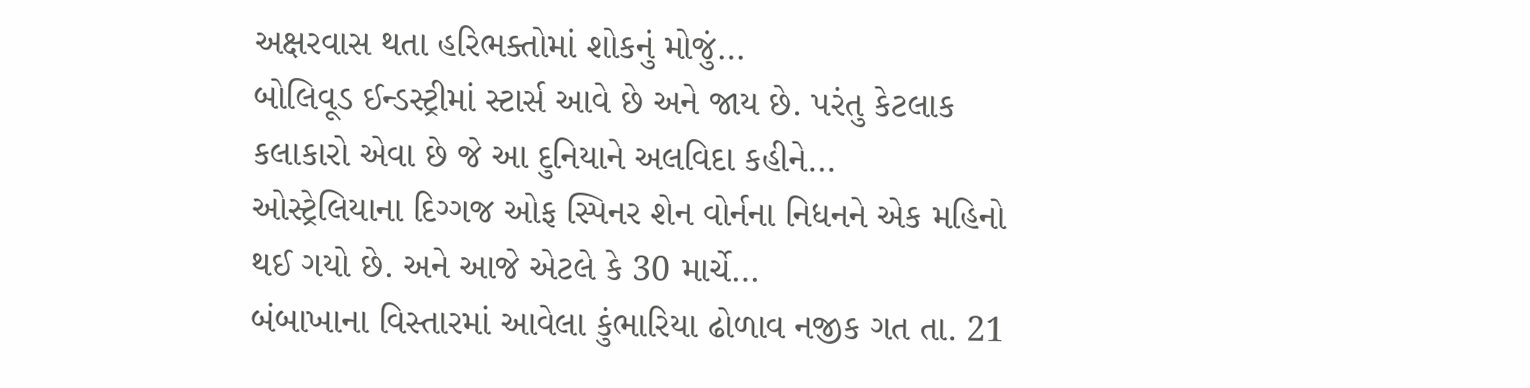અક્ષરવાસ થતા હરિભક્તોમાં શોકનું મોજું…
બોલિવૂડ ઈન્ડસ્ટ્રીમાં સ્ટાર્સ આવે છે અને જાય છે. પરંતુ કેટલાક કલાકારો એવા છે જે આ દુનિયાને અલવિદા કહીને…
ઓસ્ટ્રેલિયાના દિગ્ગજ ઓફ સ્પિનર શેન વોર્નના નિધનને એક મહિનો થઈ ગયો છે. અને આજે એટલે કે 30 માર્ચે…
બંબાખાના વિસ્તારમાં આવેલા કુંભારિયા ઢોળાવ નજીક ગત તા. 21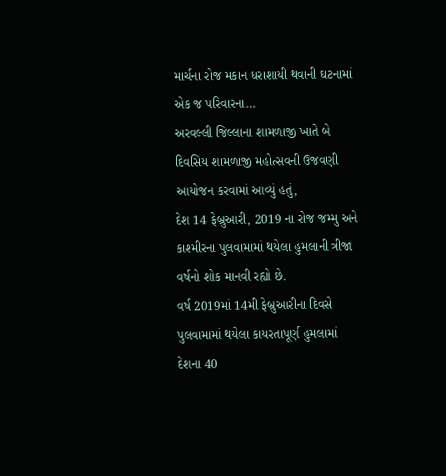માર્ચના રોજ મકાન ધરાશાયી થવાની ઘટનામાં એક જ પરિવારના…
અરવલ્લી જિલ્લાના શામળાજી ખાતે બે દિવસિય શામળાજી મહોત્સવની ઉજવણી આયોજન કરવામાં આવ્યું હતું,
દેશ 14 ફેબ્રુઆરી, 2019 ના રોજ જમ્મુ અને કાશ્મીરના પુલવામામાં થયેલા હુમલાની ત્રીજા વર્ષનો શોક માનવી રહ્યો છે.
વર્ષ 2019માં 14મી ફેબ્રુઆરીના દિવસે પુલવામામાં થયેલા કાયરતાપૂર્ણ હુમલામાં દેશના 40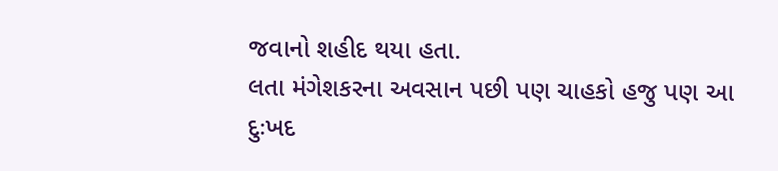જવાનો શહીદ થયા હતા.
લતા મંગેશકરના અવસાન પછી પણ ચાહકો હજુ પણ આ દુઃખદ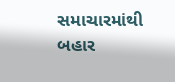સમાચારમાંથી બહાર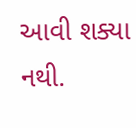આવી શક્યા નથી.